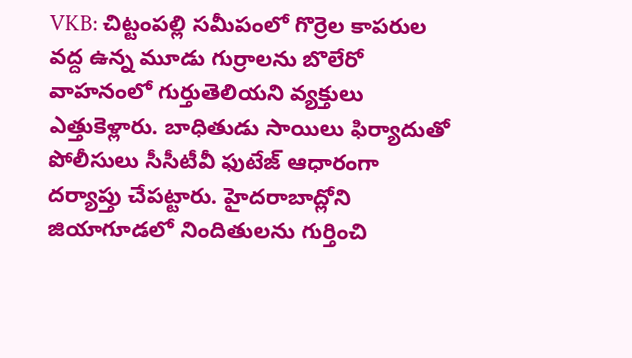VKB: చిట్టంపల్లి సమీపంలో గొర్రెల కాపరుల వద్ద ఉన్న మూడు గుర్రాలను బొలేరో వాహనంలో గుర్తుతెలియని వ్యక్తులు ఎత్తుకెళ్లారు. బాధితుడు సాయిలు ఫిర్యాదుతో పోలీసులు సీసీటీవీ ఫుటేజ్ ఆధారంగా దర్యాప్తు చేపట్టారు. హైదరాబాద్లోని జియాగూడలో నిందితులను గుర్తించి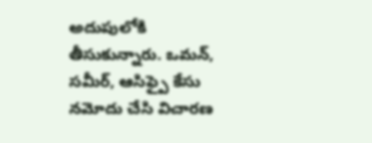అదుపులోకి తీసుకున్నారు. ఒమన్, సమీర్, ఆసిఫ్పై కేసు నమోదు చేసి విచారణ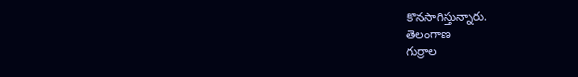కొనసాగిస్తున్నారు.
తెలంగాణ
గుర్రాల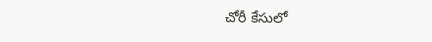చోరీ కేసులో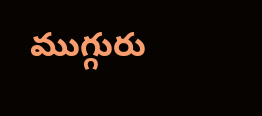ముగ్గురు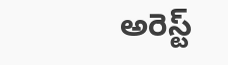అరెస్ట్